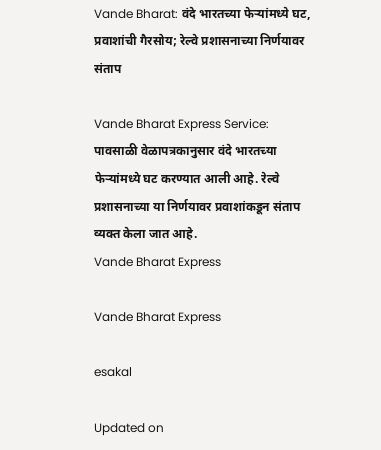Vande Bharat: वंदे भारतच्या फेऱ्यांमध्ये घट, प्रवाशांची गैरसोय; रेल्वे प्रशासनाच्या निर्णयावर संताप

Vande Bharat Express Service: पावसाळी वेळापत्रकानुसार वंदे भारतच्या फेऱ्यांमध्ये घट करण्यात आली आहे. रेल्वे प्रशासनाच्या या निर्णयावर प्रवाशांकडून संताप व्यक्त केला जात आहे.
Vande Bharat Express

Vande Bharat Express

esakal

Updated on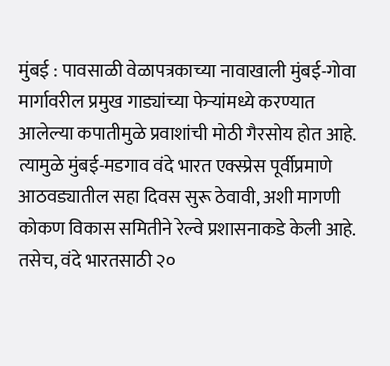मुंबई : पावसाळी वेळापत्रकाच्या नावाखाली मुंबई-गोवा मार्गावरील प्रमुख गाड्यांच्या फेऱ्यांमध्ये करण्यात आलेल्या कपातीमुळे प्रवाशांची मोठी गैरसोय होत आहे. त्यामुळे मुंबई-मडगाव वंदे भारत एक्स्प्रेस पूर्वीप्रमाणे आठवड्यातील सहा दिवस सुरू ठेवावी, अशी मागणी कोकण विकास समितीने रेल्वे प्रशासनाकडे केली आहे. तसेच, वंदे भारतसाठी २०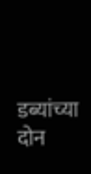डब्यांच्या दोन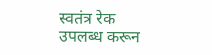स्वतंत्र रेक उपलब्ध करून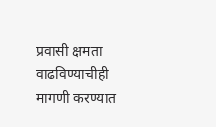प्रवासी क्षमता वाढविण्याचीही मागणी करण्यात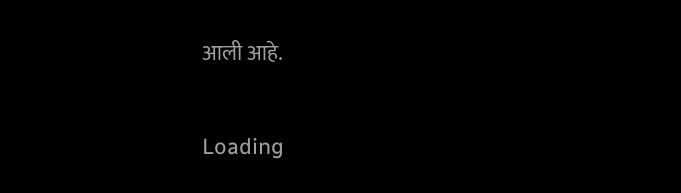आली आहे.

Loading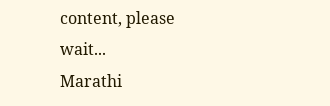content, please wait...
Marathi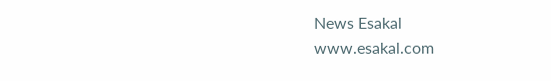News Esakal
www.esakal.com